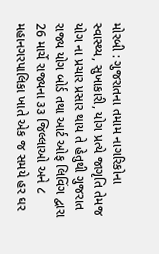મોરબી : ગુજરાતના તમામ નાગરિકોના સ્વાસ્થ્ય, સુખાકારી, યોગ પ્રત્યે જાગૃતિ તેમજ યોગ ના પ્રચાર પ્રસાર થાય તે હેતુથી ગુજરાત રાજ્ય યોગ બોર્ડ તથા આર્ટ ઓફ લિવિંગ દ્વારા 26 માર્ચે રાજ્યના ૩૩ જિલ્લાઓ અને ૮ મહાનગરપાલિકા ખાતે એક જ સમયે હર ઘર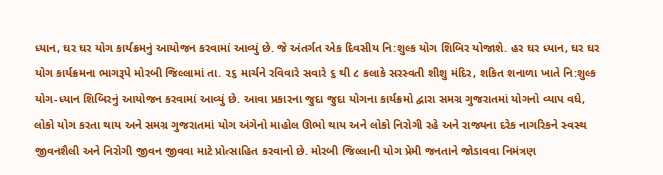ધ્યાન, ઘર ઘર યોગ કાર્યક્રમનું આયોજન કરવામાં આવ્યું છે. જે અંતર્ગત એક દિવસીય નિ:શુલ્ક યોગ શિબિર યોજાશે. હર ઘર ધ્યાન, ઘર ઘર યોગ કાર્યક્રમના ભાગરૂપે મોરબી જિલ્લામાં તા. ૨૬ માર્ચને રવિવારે સવારે ૬ થી ૮ કલાકે સરસ્વતી શીશુ મંદિર, શકિત શનાળા ખાતે નિ:શુલ્ક યોગ-ધ્યાન શિબિરનું આયોજન કરવામાં આવ્યું છે. આવા પ્રકારના જુદા જુદા યોગના કાર્યક્રમો દ્વારા સમગ્ર ગુજરાતમાં યોગનો વ્યાપ વધે, લોકો યોગ કરતા થાય અને સમગ્ર ગુજરાતમાં યોગ અંગેનો માહોલ ઊભો થાય અને લોકો નિરોગી રહે અને રાજ્યના દરેક નાગરિકને સ્વસ્થ જીવનશૈલી અને નિરોગી જીવન જીવવા માટે પ્રોત્સાહિત કરવાનો છે. મોરબી જિલ્લાની યોગ પ્રેમી જનતાને જોડાવવા નિમંત્રણ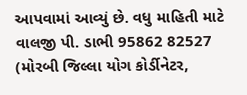આપવામાં આવ્યું છે. વધુ માહિતી માટે વાલજી પી. ડાભી 95862 82527 (મોરબી જિલ્લા યોગ કોર્ડીનેટર,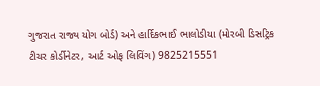ગુજરાત રાજ્ય યોગ બોર્ડ) અને હાર્દિકભાઈ ભાલોડીયા (મોરબી ડિસટ્રિક ટીચર કોર્ડીનેટર, આર્ટ ઓફ લિવિંગ) 9825215551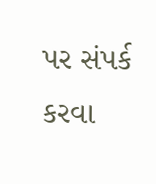પર સંપર્ક કરવા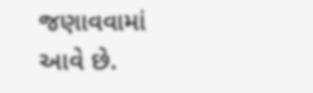જણાવવામાં આવે છે.